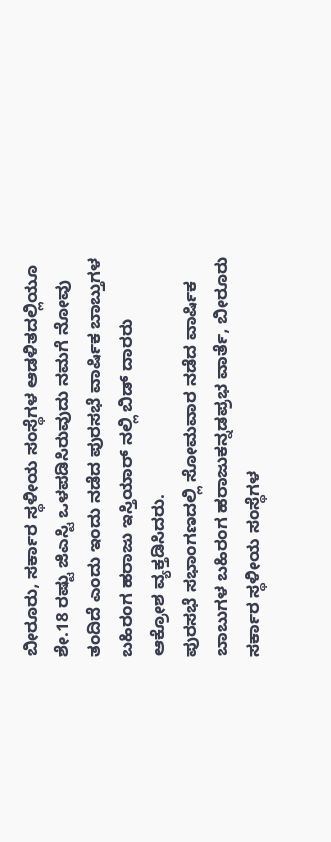ಬೀರೂರು, ಸರ್ಕಾರ ಸ್ಥಳೀಯ ಸಂಸ್ಥೆಗಳ ಆಡಳಿತದಲ್ಲಿಯೂ ಶೇ.18 ರಷ್ಟು ಜಿಎಸ್ಟಿ ಒಳಪಡಿಸಿರುವುದು ನಮಗೆ ನೋವು ತಂದಿದೆ ಎಂದು ಇಂದು ನಡೆದ ಪುರಸಭೆ ವಾರ್ಷಿಕ ಬಾಬ್ತುಗಳ ಬಹಿರಂಗ ಹರಾಜು ಇಸ್ತಿಯಾರ್ ನಲ್ಲಿ ಬಿಡ್ ದಾರರು ಆಕ್ರೋಶ ವ್ಯಕ್ತಡಿಸಿದರು.
ಪುರಸಭೆ ಸಭಾಂಗಣದಲ್ಲಿ ಸೋಮವಾರ ನಡೆದ ವಾರ್ಷಿಕ ಬಾಬುಗಳ ಬಹಿರಂಗ ಹರಾಜುಕನ್ನಡಪ್ರಭ ವಾರ್ತೆ, ಬೀರೂರು
ಸರ್ಕಾರ ಸ್ಥಳೀಯ ಸಂಸ್ಥೆಗಳ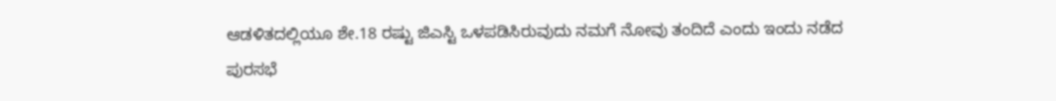ಆಡಳಿತದಲ್ಲಿಯೂ ಶೇ.18 ರಷ್ಟು ಜಿಎಸ್ಟಿ ಒಳಪಡಿಸಿರುವುದು ನಮಗೆ ನೋವು ತಂದಿದೆ ಎಂದು ಇಂದು ನಡೆದ ಪುರಸಭೆ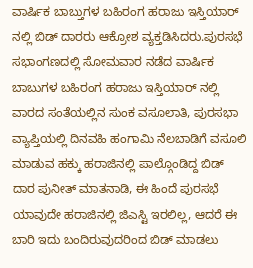ವಾರ್ಷಿಕ ಬಾಬ್ತುಗಳ ಬಹಿರಂಗ ಹರಾಜು ಇಸ್ತಿಯಾರ್ ನಲ್ಲಿ ಬಿಡ್ ದಾರರು ಆಕ್ರೋಶ ವ್ಯಕ್ತಡಿಸಿದರು.ಪುರಸಭೆ ಸಭಾಂಗಣದಲ್ಲಿ ಸೋಮವಾರ ನಡೆದ ವಾರ್ಷಿಕ ಬಾಬುಗಳ ಬಹಿರಂಗ ಹರಾಜು ಇಸ್ತಿಯಾರ್ ನಲ್ಲಿ ವಾರದ ಸಂತೆಯಲ್ಲಿನ ಸುಂಕ ವಸೂಲಾತಿ, ಪುರಸಭಾ ವ್ಯಾಪ್ತಿಯಲ್ಲಿ ದಿನವಹಿ ಹಂಗಾಮಿ ನೆಲಬಾಡಿಗೆ ವಸೂಲಿ ಮಾಡುವ ಹಕ್ಕು ಹರಾಜಿನಲ್ಲಿ ಪಾಲ್ಗೊಂಡಿದ್ದ ಬಿಡ್ ದಾರ ಪುನೀತ್ ಮಾತನಾಡಿ, ಈ ಹಿಂದೆ ಪುರಸಭೆ ಯಾವುದೇ ಹರಾಜಿನಲ್ಲಿ ಜಿಎಸ್ಟಿ ಇರಲಿಲ್ಲ, ಆದರೆ ಈ ಬಾರಿ ಇದು ಬಂದಿರುವುದರಿಂದ ಬಿಡ್ ಮಾಡಲು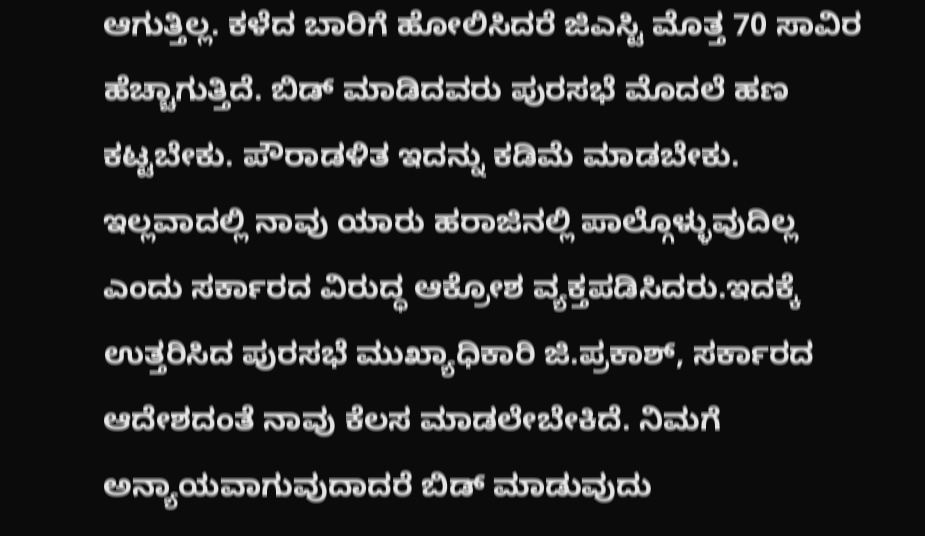ಆಗುತ್ತಿಲ್ಲ. ಕಳೆದ ಬಾರಿಗೆ ಹೋಲಿಸಿದರೆ ಜಿಎಸ್ಟಿ ಮೊತ್ತ 70 ಸಾವಿರ ಹೆಚ್ಚಾಗುತ್ತಿದೆ. ಬಿಡ್ ಮಾಡಿದವರು ಪುರಸಭೆ ಮೊದಲೆ ಹಣ ಕಟ್ಟಬೇಕು. ಪೌರಾಡಳಿತ ಇದನ್ನು ಕಡಿಮೆ ಮಾಡಬೇಕು. ಇಲ್ಲವಾದಲ್ಲಿ ನಾವು ಯಾರು ಹರಾಜಿನಲ್ಲಿ ಪಾಲ್ಗೊಳ್ಳುವುದಿಲ್ಲ ಎಂದು ಸರ್ಕಾರದ ವಿರುದ್ಧ ಆಕ್ರೋಶ ವ್ಯಕ್ತಪಡಿಸಿದರು.ಇದಕ್ಕೆ ಉತ್ತರಿಸಿದ ಪುರಸಭೆ ಮುಖ್ಯಾಧಿಕಾರಿ ಜಿ.ಪ್ರಕಾಶ್, ಸರ್ಕಾರದ ಆದೇಶದಂತೆ ನಾವು ಕೆಲಸ ಮಾಡಲೇಬೇಕಿದೆ. ನಿಮಗೆ ಅನ್ಯಾಯವಾಗುವುದಾದರೆ ಬಿಡ್ ಮಾಡುವುದು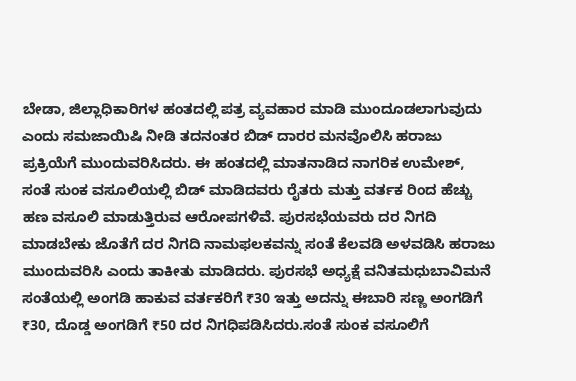ಬೇಡಾ, ಜಿಲ್ಲಾಧಿಕಾರಿಗಳ ಹಂತದಲ್ಲಿ ಪತ್ರ ವ್ಯವಹಾರ ಮಾಡಿ ಮುಂದೂಡಲಾಗುವುದು ಎಂದು ಸಮಜಾಯಿಷಿ ನೀಡಿ ತದನಂತರ ಬಿಡ್ ದಾರರ ಮನವೊಲಿಸಿ ಹರಾಜು ಪ್ರಕ್ರಿಯೆಗೆ ಮುಂದುವರಿಸಿದರು. ಈ ಹಂತದಲ್ಲಿ ಮಾತನಾಡಿದ ನಾಗರಿಕ ಉಮೇಶ್, ಸಂತೆ ಸುಂಕ ವಸೂಲಿಯಲ್ಲಿ ಬಿಡ್ ಮಾಡಿದವರು ರೈತರು ಮತ್ತು ವರ್ತಕ ರಿಂದ ಹೆಚ್ಚು ಹಣ ವಸೂಲಿ ಮಾಡುತ್ತಿರುವ ಆರೋಪಗಳಿವೆ. ಪುರಸಭೆಯವರು ದರ ನಿಗದಿ ಮಾಡಬೇಕು ಜೊತೆಗೆ ದರ ನಿಗದಿ ನಾಮಫಲಕವನ್ನು ಸಂತೆ ಕೆಲವಡಿ ಅಳವಡಿಸಿ ಹರಾಜು ಮುಂದುವರಿಸಿ ಎಂದು ತಾಕೀತು ಮಾಡಿದರು. ಪುರಸಭೆ ಅಧ್ಯಕ್ಷೆ ವನಿತಮಧುಬಾವಿಮನೆ ಸಂತೆಯಲ್ಲಿ ಅಂಗಡಿ ಹಾಕುವ ವರ್ತಕರಿಗೆ ₹30 ಇತ್ತು ಅದನ್ನು ಈಬಾರಿ ಸಣ್ಣ ಅಂಗಡಿಗೆ ₹30, ದೊಡ್ಡ ಅಂಗಡಿಗೆ ₹50 ದರ ನಿಗಧಿಪಡಿಸಿದರು.ಸಂತೆ ಸುಂಕ ವಸೂಲಿಗೆ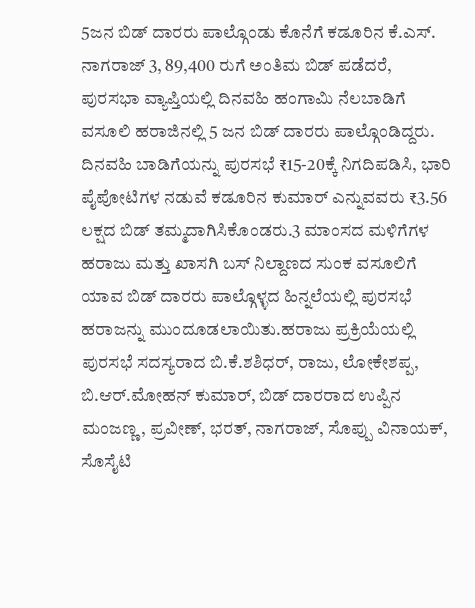5ಜನ ಬಿಡ್ ದಾರರು ಪಾಲ್ಗೊಂಡು ಕೊನೆಗೆ ಕಡೂರಿನ ಕೆ.ಎಸ್. ನಾಗರಾಜ್ 3, 89,400 ರುಗೆ ಅಂತಿಮ ಬಿಡ್ ಪಡೆದರೆ, ಪುರಸಭಾ ವ್ಯಾಪ್ತಿಯಲ್ಲಿ ದಿನವಹಿ ಹಂಗಾಮಿ ನೆಲಬಾಡಿಗೆ ವಸೂಲಿ ಹರಾಜಿನಲ್ಲಿ 5 ಜನ ಬಿಡ್ ದಾರರು ಪಾಲ್ಗೊಂಡಿದ್ದರು. ದಿನವಹಿ ಬಾಡಿಗೆಯನ್ನು ಪುರಸಭೆ ₹15-20ಕ್ಕೆ ನಿಗದಿಪಡಿಸಿ, ಭಾರಿ ಪೈಪೋಟಿಗಳ ನಡುವೆ ಕಡೂರಿನ ಕುಮಾರ್ ಎನ್ನುವವರು ₹3.56 ಲಕ್ಷದ ಬಿಡ್ ತಮ್ಮದಾಗಿಸಿಕೊಂಡರು.3 ಮಾಂಸದ ಮಳಿಗೆಗಳ ಹರಾಜು ಮತ್ತು ಖಾಸಗಿ ಬಸ್ ನಿಲ್ದಾಣದ ಸುಂಕ ವಸೂಲಿಗೆ ಯಾವ ಬಿಡ್ ದಾರರು ಪಾಲ್ಗೊಳ್ಳದ ಹಿನ್ನಲೆಯಲ್ಲಿ ಪುರಸಭೆ ಹರಾಜನ್ನು ಮುಂದೂಡಲಾಯಿತು.ಹರಾಜು ಪ್ರಕ್ರಿಯೆಯಲ್ಲಿ ಪುರಸಭೆ ಸದಸ್ಯರಾದ ಬಿ.ಕೆ.ಶಶಿಧರ್, ರಾಜು, ಲೋಕೇಶಪ್ಪ, ಬಿ.ಆರ್.ಮೋಹನ್ ಕುಮಾರ್, ಬಿಡ್ ದಾರರಾದ ಉಪ್ಪಿನ ಮಂಜಣ್ಣ, ಪ್ರವೀಣ್, ಭರತ್, ನಾಗರಾಜ್, ಸೊಪ್ಪು ವಿನಾಯಕ್, ಸೊಸೈಟಿ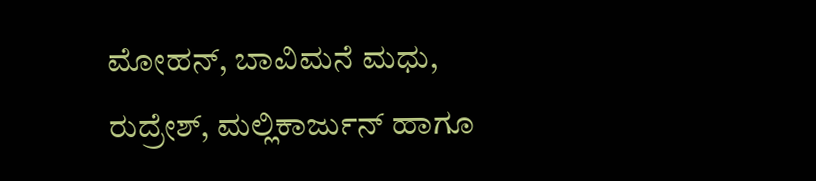ಮೋಹನ್, ಬಾವಿಮನೆ ಮಧು, ರುದ್ರೇಶ್, ಮಲ್ಲಿಕಾರ್ಜುನ್ ಹಾಗೂ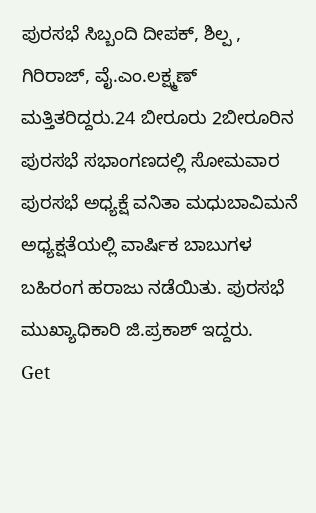ಪುರಸಭೆ ಸಿಬ್ಬಂದಿ ದೀಪಕ್, ಶಿಲ್ಪ , ಗಿರಿರಾಜ್, ವೈ.ಎಂ.ಲಕ್ಷ್ಮಣ್ ಮತ್ತಿತರಿದ್ದರು.24 ಬೀರೂರು 2ಬೀರೂರಿನ ಪುರಸಭೆ ಸಭಾಂಗಣದಲ್ಲಿ ಸೋಮವಾರ ಪುರಸಭೆ ಅಧ್ಯಕ್ಷೆ ವನಿತಾ ಮಧುಬಾವಿಮನೆ ಅಧ್ಯಕ್ಷತೆಯಲ್ಲಿ ವಾರ್ಷಿಕ ಬಾಬುಗಳ ಬಹಿರಂಗ ಹರಾಜು ನಡೆಯಿತು. ಪುರಸಭೆ ಮುಖ್ಯಾಧಿಕಾರಿ ಜಿ.ಪ್ರಕಾಶ್ ಇದ್ದರು.
Get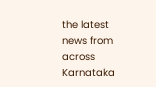the latest news from across Karnataka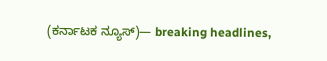(ಕರ್ನಾಟಕ ನ್ಯೂಸ್)— breaking headlines,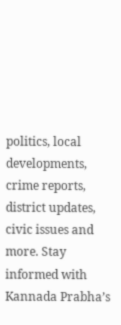politics, local developments, crime reports, district updates, civic issues and more. Stay informed with Kannada Prabha’s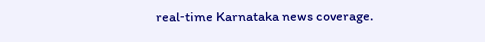real‑time Karnataka news coverage.